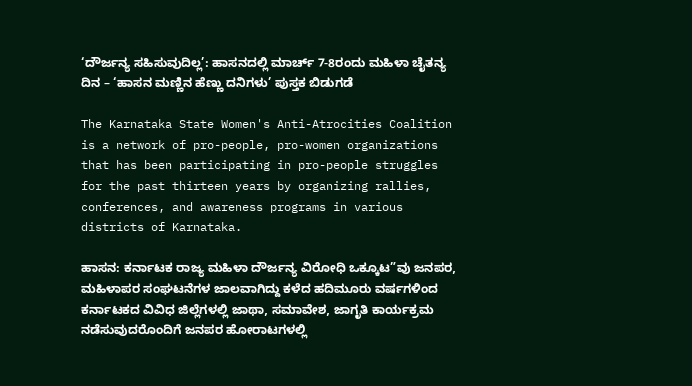‘ದೌರ್ಜನ್ಯ ಸಹಿಸುವುದಿಲ್ಲ’: ಹಾಸನದಲ್ಲಿ ಮಾರ್ಚ್ 7-8ರಂದು ಮಹಿಳಾ ಚೈತನ್ಯ ದಿನ – ‘ಹಾಸನ ಮಣ್ಣಿನ ಹೆಣ್ಣು ದನಿಗಳು’ ಪುಸ್ತಕ ಬಿಡುಗಡೆ

The Karnataka State Women's Anti-Atrocities Coalition is a network of pro-people, pro-women organizations that has been participating in pro-people struggles for the past thirteen years by organizing rallies, conferences, and awareness programs in various districts of Karnataka.

ಹಾಸನ: ಕರ್ನಾಟಕ ರಾಜ್ಯ ಮಹಿಳಾ ದೌರ್ಜನ್ಯ ವಿರೋಧಿ ಒಕ್ಕೂಟ”ವು ಜನಪರ, ಮಹಿಳಾಪರ ಸಂಘಟನೆಗಳ ಜಾಲವಾಗಿದ್ದು ಕಳೆದ ಹದಿಮೂರು ವರ್ಷಗಳಿಂದ ಕರ್ನಾಟಕದ ವಿವಿಧ ಜಿಲ್ಲೆಗಳಲ್ಲಿ ಜಾಥಾ, ಸಮಾವೇಶ, ಜಾಗೃತಿ ಕಾರ್ಯಕ್ರಮ ನಡೆಸುವುದರೊಂದಿಗೆ ಜನಪರ ಹೋರಾಟಗಳಲ್ಲಿ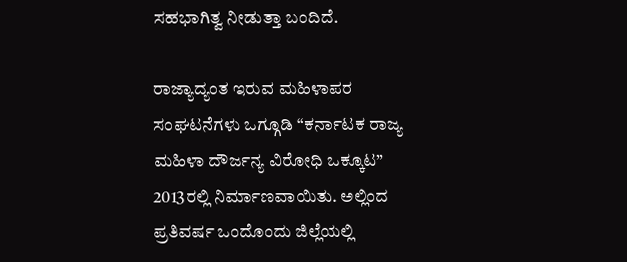ಸಹಭಾಗಿತ್ವ ನೀಡುತ್ತಾ ಬಂದಿದೆ.

ರಾಜ್ಯಾದ್ಯಂತ ಇರುವ ಮಹಿಳಾಪರ ಸಂಘಟನೆಗಳು ಒಗ್ಗೂಡಿ “ಕರ್ನಾಟಕ ರಾಜ್ಯ ಮಹಿಳಾ ದೌರ್ಜನ್ಯ ವಿರೋಧಿ ಒಕ್ಕೂಟ” 2013ರಲ್ಲಿ ನಿರ್ಮಾಣವಾಯಿತು. ಅಲ್ಲಿಂದ ಪ್ರತಿವರ್ಷ ಒಂದೊಂದು ಜಿಲ್ಲೆಯಲ್ಲಿ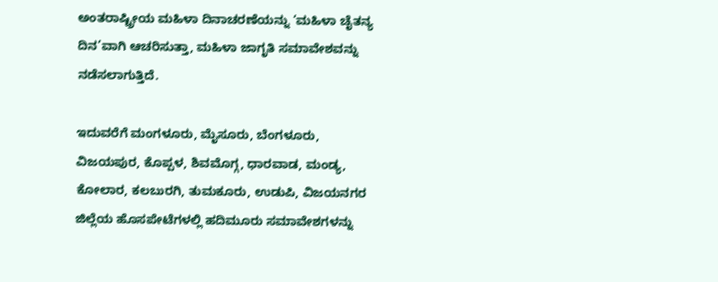ಅಂತರಾಷ್ಟ್ರೀಯ ಮಹಿಳಾ ದಿನಾಚರಣೆಯನ್ನು ‘ಮಹಿಳಾ ಚೈತನ್ಯ ದಿನ’ವಾಗಿ ಆಚರಿಸುತ್ತಾ, ಮಹಿಳಾ ಜಾಗೃತಿ ಸಮಾವೇಶವನ್ನು ನಡೆಸಲಾಗುತ್ತಿದೆ.

ಇದುವರೆಗೆ ಮಂಗಳೂರು, ಮೈಸೂರು, ಬೆಂಗಳೂರು, ವಿಜಯಪುರ, ಕೊಪ್ಪಳ, ಶಿವಮೊಗ್ಗ, ಧಾರವಾಡ, ಮಂಡ್ಯ, ಕೋಲಾರ, ಕಲಬುರಗಿ, ತುಮಕೂರು, ಉಡುಪಿ, ವಿಜಯನಗರ ಜಿಲ್ಲೆಯ ಹೊಸಪೇಟೆಗಳಲ್ಲಿ ಹದಿಮೂರು ಸಮಾವೇಶಗಳನ್ನು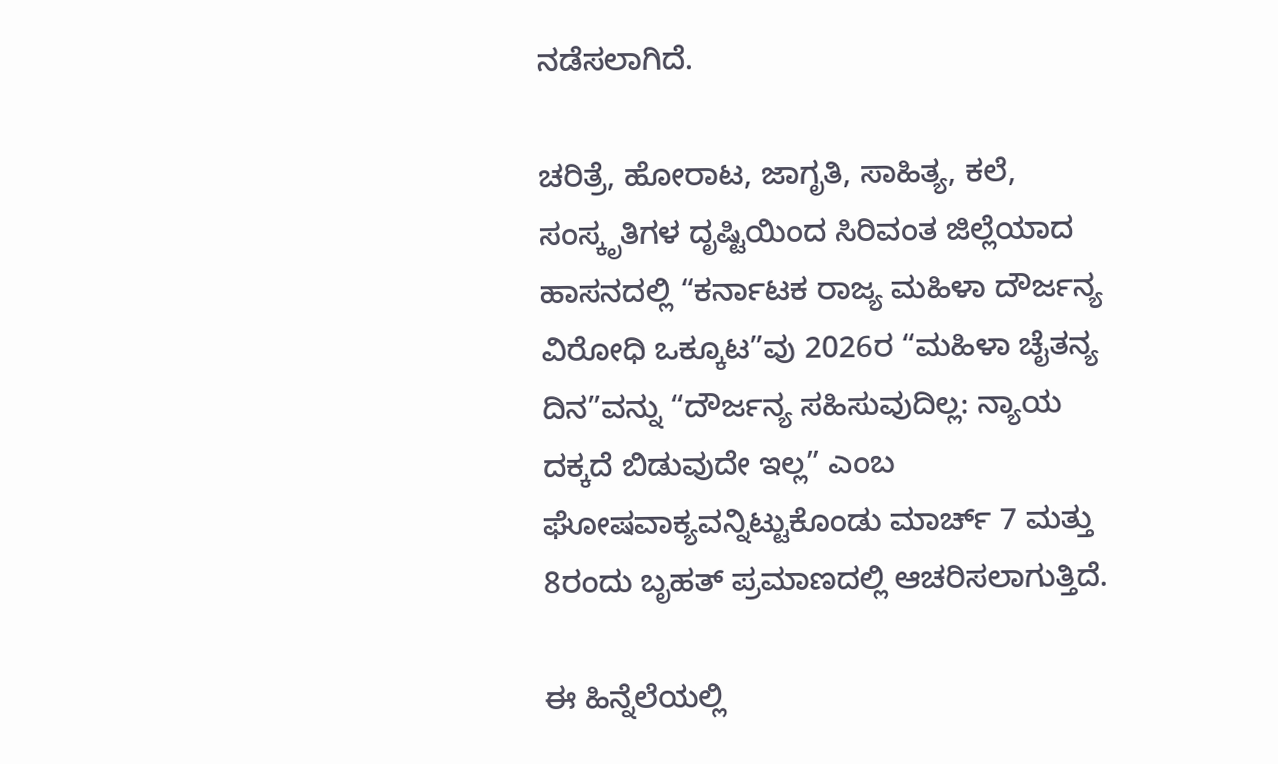ನಡೆಸಲಾಗಿದೆ.

ಚರಿತ್ರೆ, ಹೋರಾಟ, ಜಾಗೃತಿ, ಸಾಹಿತ್ಯ, ಕಲೆ, ಸಂಸ್ಕೃತಿಗಳ ದೃಷ್ಟಿಯಿಂದ ಸಿರಿವಂತ ಜಿಲ್ಲೆಯಾದ ಹಾಸನದಲ್ಲಿ “ಕರ್ನಾಟಕ ರಾಜ್ಯ ಮಹಿಳಾ ದೌರ್ಜನ್ಯ ವಿರೋಧಿ ಒಕ್ಕೂಟ”ವು 2026ರ “ಮಹಿಳಾ ಚೈತನ್ಯ ದಿನ”ವನ್ನು “ದೌರ್ಜನ್ಯ ಸಹಿಸುವುದಿಲ್ಲ: ನ್ಯಾಯ ದಕ್ಕದೆ ಬಿಡುವುದೇ ಇಲ್ಲ” ಎಂಬ ಘೋಷವಾಕ್ಯವನ್ನಿಟ್ಟುಕೊಂಡು ಮಾರ್ಚ್ 7 ಮತ್ತು 8ರಂದು ಬೃಹತ್ ಪ್ರಮಾಣದಲ್ಲಿ ಆಚರಿಸಲಾಗುತ್ತಿದೆ.

ಈ ಹಿನ್ನೆಲೆಯಲ್ಲಿ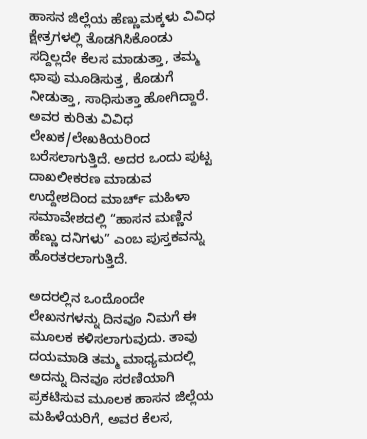ಹಾಸನ ಜಿಲ್ಲೆಯ ಹೆಣ್ಣುಮಕ್ಕಳು ವಿವಿಧ ಕ್ಷೇತ್ರಗಳಲ್ಲಿ ತೊಡಗಿಸಿಕೊಂಡು ಸದ್ದಿಲ್ಲದೇ ಕೆಲಸ ಮಾಡುತ್ತಾ, ತಮ್ಮ ಛಾಪು ಮೂಡಿಸುತ್ತ, ಕೊಡುಗೆ ನೀಡುತ್ತಾ, ಸಾಧಿಸುತ್ತಾ ಹೋಗಿದ್ದಾರೆ. ಅವರ ಕುರಿತು ವಿವಿಧ ಲೇಖಕ/ಲೇಖಕಿಯರಿಂದ ಬರೆಸಲಾಗುತ್ತಿದೆ. ಅದರ ಒಂದು ಪುಟ್ಟ ದಾಖಲೀಕರಣ ಮಾಡುವ ಉದ್ದೇಶದಿಂದ ಮಾರ್ಚ್ ಮಹಿಳಾ ಸಮಾವೇಶದಲ್ಲಿ “ಹಾಸನ ಮಣ್ಣಿನ ಹೆಣ್ಣು ದನಿಗಳು” ಎಂಬ ಪುಸ್ತಕವನ್ನು ಹೊರತರಲಾಗುತ್ತಿದೆ.

ಅದರಲ್ಲಿನ ಒಂದೊಂದೇ ಲೇಖನಗಳನ್ನು ದಿನವೂ ನಿಮಗೆ ಈ ಮೂಲಕ ಕಳಿಸಲಾಗುವುದು. ತಾವು ದಯಮಾಡಿ ತಮ್ಮ ಮಾಧ್ಯಮದಲ್ಲಿ ಅದನ್ನು ದಿನವೂ ಸರಣಿಯಾಗಿ ಪ್ರಕಟಿಸುವ ಮೂಲಕ ಹಾಸನ ಜಿಲ್ಲೆಯ ಮಹಿಳೆಯರಿಗೆ, ಅವರ ಕೆಲಸ,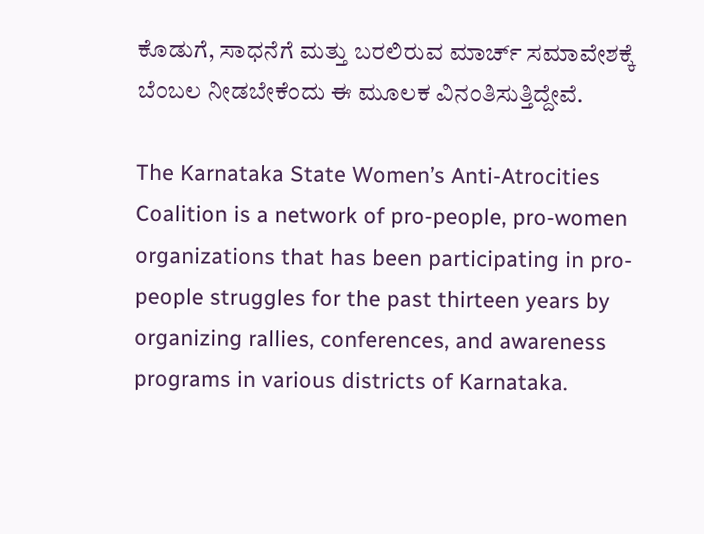ಕೊಡುಗೆ, ಸಾಧನೆಗೆ ಮತ್ತು ಬರಲಿರುವ ಮಾರ್ಚ್ ಸಮಾವೇಶಕ್ಕೆ ಬೆಂಬಲ ನೀಡಬೇಕೆಂದು ಈ ಮೂಲಕ ವಿನಂತಿಸುತ್ತಿದ್ದೇವೆ.

The Karnataka State Women’s Anti-Atrocities Coalition is a network of pro-people, pro-women organizations that has been participating in pro-people struggles for the past thirteen years by organizing rallies, conferences, and awareness programs in various districts of Karnataka.